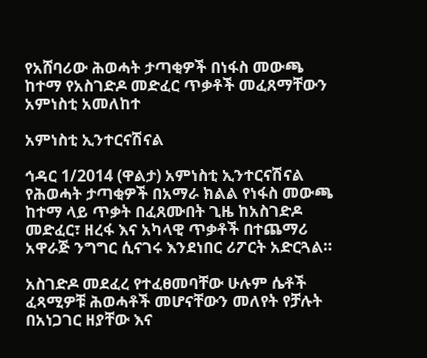የአሸባሪው ሕወሓት ታጣቂዎች በነፋስ መውጫ ከተማ የአስገድዶ መድፈር ጥቃቶች መፈጸማቸውን አምነስቲ አመለከተ

አምነስቲ ኢንተርናሽናል

ኅዳር 1/2014 (ዋልታ) አምነስቲ ኢንተርናሽናል የሕወሓት ታጣቂዎች በአማራ ክልል የነፋስ መውጫ ከተማ ላይ ጥቃት በፈጸሙበት ጊዜ ከአስገድዶ መድፈር፣ ዘረፋ እና አካላዊ ጥቃቶች በተጨማሪ አዋራጅ ንግግር ሲናገሩ እንደነበር ሪፖርት አድርጓል።

አስገድዶ መደፈረ የተፈፀመባቸው ሁሉም ሴቶች ፈጻሚዎቹ ሕወሓቶች መሆናቸውን መለየት የቻሉት በአነጋገር ዘያቸው እና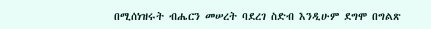በሚሰነዝሩት ብሔርን መሠረት ባደረገ ስድብ እንዲሁም ደግሞ በግልጽ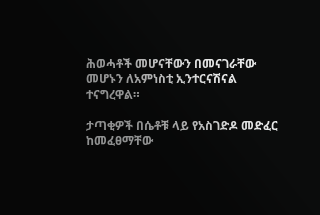ሕወሓቶች መሆናቸውን በመናገራቸው መሆኑን ለአምነስቲ ኢንተርናሽናል ተናግረዋል።

ታጣቂዎች በሴቶቹ ላይ የአስገድዶ መድፈር ከመፈፀማቸው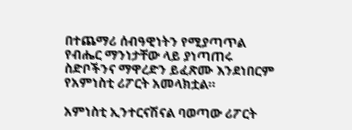በተጨማሪ ሰብዓዊነትን የሚያጣጥል የብሔር ማንነታቸው ላይ ያነጣጠሩ ስድቦችንና ማዋረድን ይፈጽሙ እንደነበርም የአምነስቲ ሪፖርት አመላክቷል።

አምነስቲ ኢንተርናሽናል ባወጣው ሪፖርት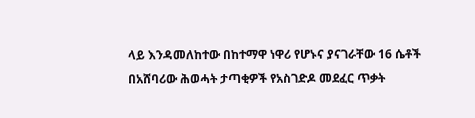ላይ እንዳመለከተው በከተማዋ ነዋሪ የሆኑና ያናገራቸው 16 ሴቶች በአሸባሪው ሕወሓት ታጣቂዎች የአስገድዶ መደፈር ጥቃት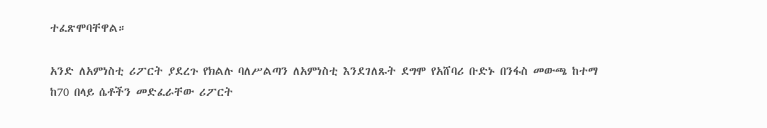ተፈጽሞባቸዋል።

አንድ ለአምነስቲ ሪፖርት ያደረጉ የክልሉ ባለሥልጣን ለአምነስቲ እንደገለጹት ደግሞ የአሸባሪ ቡድኑ በንፋስ መውጫ ከተማ ከ70 በላይ ሴቶችን መድፈራቸው ሪፖርት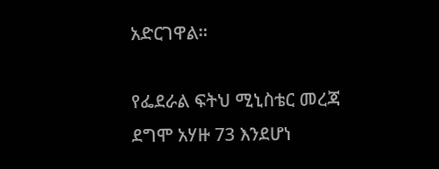አድርገዋል።

የፌደራል ፍትህ ሚኒስቴር መረጃ ደግሞ አሃዙ 73 እንደሆነ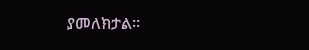ያመለክታል፡፡